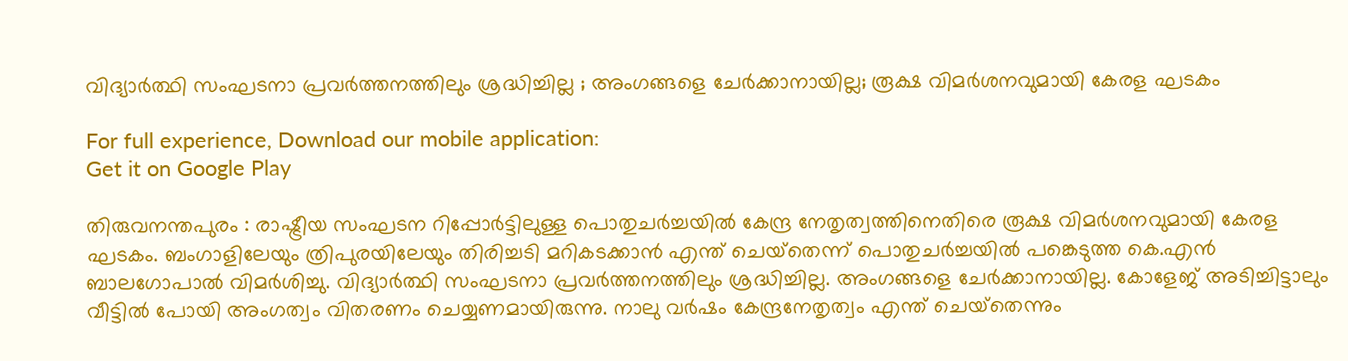വിദ്യാര്‍ത്ഥി സംഘടനാ പ്രവര്‍ത്തനത്തിലും ശ്രദ്ധിച്ചില്ല ; അംഗങ്ങളെ ചേര്‍ക്കാനായില്ല; രൂക്ഷ വിമര്‍ശനവുമായി കേരള ഘടകം

For full experience, Download our mobile application:
Get it on Google Play

തിരുവനന്തപുരം : രാഷ്ട്രീയ സംഘടന റിപ്പോര്‍ട്ടിലുള്ള പൊതുചര്‍ച്ചയില്‍ കേന്ദ്ര നേതൃത്വത്തിനെതിരെ രൂക്ഷ വിമര്‍ശനവുമായി കേരള ഘടകം. ബംഗാളിലേയും ത്രിപുരയിലേയും തിരിച്ചടി മറികടക്കാന്‍ എന്ത് ചെയ്‌തെന്ന് പൊതുചര്‍ച്ചയില്‍ പങ്കെടുത്ത കെ.എന്‍ ബാലഗോപാല്‍ വിമര്‍ശിച്ചു. വിദ്യാര്‍ത്ഥി സംഘടനാ പ്രവര്‍ത്തനത്തിലും ശ്രദ്ധിച്ചില്ല. അംഗങ്ങളെ ചേര്‍ക്കാനായില്ല. കോളേജ് അടിച്ചിട്ടാലും വീട്ടില്‍ പോയി അംഗത്വം വിതരണം ചെയ്യണമായിരുന്നു. നാലു വര്‍ഷം കേന്ദ്രനേതൃത്വം എന്ത് ചെയ്‌തെന്നും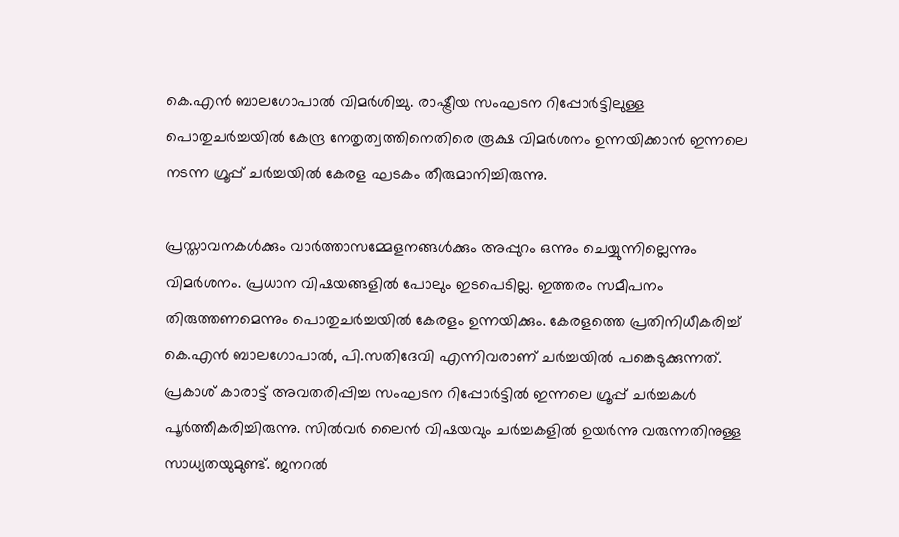കെ.എന്‍ ബാലഗോപാല്‍ വിമര്‍ശിച്ചു. രാഷ്ട്രീയ സംഘടന റിപ്പോര്‍ട്ടിലുള്ള പൊതുചര്‍ച്ചയില്‍ കേന്ദ്ര നേതൃത്വത്തിനെതിരെ രൂക്ഷ വിമര്‍ശനം ഉന്നയിക്കാന്‍ ഇന്നലെ നടന്ന ഗ്രൂപ്പ് ചര്‍ച്ചയില്‍ കേരള ഘടകം തീരുമാനിച്ചിരുന്നു.

പ്രസ്താവനകള്‍ക്കും വാര്‍ത്താസമ്മേളനങ്ങള്‍ക്കും അപ്പുറം ഒന്നും ചെയ്യുന്നില്ലെന്നും വിമര്‍ശനം. പ്രധാന വിഷയങ്ങളില്‍ പോലും ഇടപെടില്ല. ഇത്തരം സമീപനം തിരുത്തണമെന്നും പൊതുചര്‍ച്ചയില്‍ കേരളം ഉന്നയിക്കും. കേരളത്തെ പ്രതിനിധീകരിച്ച് കെ.എന്‍ ബാലഗോപാല്‍, പി.സതിദേവി എന്നിവരാണ് ചര്‍ച്ചയില്‍ പങ്കെടുക്കുന്നത്. പ്രകാശ് കാരാട്ട് അവതരിപ്പിച്ച സംഘടന റിപ്പോര്‍ട്ടില്‍ ഇന്നലെ ഗ്രൂപ്പ് ചര്‍ച്ചകള്‍ പൂര്‍ത്തീകരിച്ചിരുന്നു. സില്‍വര്‍ ലൈന്‍ വിഷയവും ചര്‍ച്ചകളില്‍ ഉയര്‍ന്നു വരുന്നതിനുള്ള സാധ്യതയുമുണ്ട്. ജനറല്‍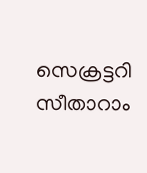സെക്രട്ടറി സീതാറാം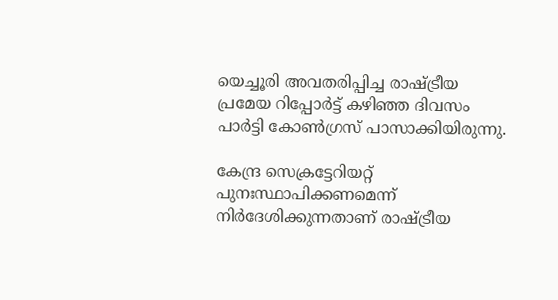യെച്ചൂരി അവതരിപ്പിച്ച രാഷ്ട്രീയ പ്രമേയ റിപ്പോര്‍ട്ട് കഴിഞ്ഞ ദിവസം പാര്‍ട്ടി കോണ്‍ഗ്രസ് പാസാക്കിയിരുന്നു.

കേന്ദ്ര സെക്രട്ടേറിയറ്റ് പുനഃസ്ഥാപിക്കണമെന്ന് നിര്‍ദേശിക്കുന്നതാണ് രാഷ്ട്രീയ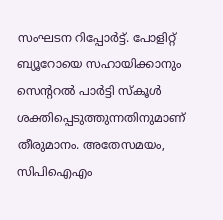സംഘടന റിപ്പോര്‍ട്ട്. പോളിറ്റ് ബ്യൂറോയെ സഹായിക്കാനും സെന്ററല്‍ പാര്‍ട്ടി സ്‌കൂള്‍ ശക്തിപ്പെടുത്തുന്നതിനുമാണ് തീരുമാനം. അതേസമയം, സിപിഐഎം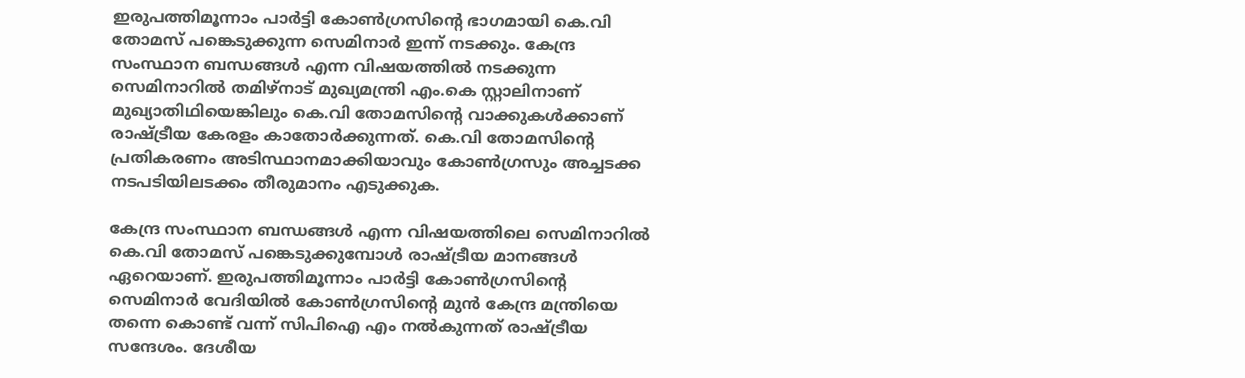ഇരുപത്തിമൂന്നാം പാര്‍ട്ടി കോണ്‍ഗ്രസിന്റെ ഭാഗമായി കെ.വി തോമസ് പങ്കെടുക്കുന്ന സെമിനാര്‍ ഇന്ന് നടക്കും. കേന്ദ്ര സംസ്ഥാന ബന്ധങ്ങള്‍ എന്ന വിഷയത്തില്‍ നടക്കുന്ന സെമിനാറില്‍ തമിഴ്‌നാട് മുഖ്യമന്ത്രി എം.കെ സ്റ്റാലിനാണ് മുഖ്യാതിഥിയെങ്കിലും കെ.വി തോമസിന്റെ വാക്കുകള്‍ക്കാണ് രാഷ്ട്രീയ കേരളം കാതോര്‍ക്കുന്നത്. കെ.വി തോമസിന്റെ പ്രതികരണം അടിസ്ഥാനമാക്കിയാവും കോണ്‍ഗ്രസും അച്ചടക്ക നടപടിയിലടക്കം തീരുമാനം എടുക്കുക.

കേന്ദ്ര സംസ്ഥാന ബന്ധങ്ങള്‍ എന്ന വിഷയത്തിലെ സെമിനാറില്‍ കെ.വി തോമസ് പങ്കെടുക്കുമ്പോള്‍ രാഷ്ട്രീയ മാനങ്ങള്‍ ഏറെയാണ്. ഇരുപത്തിമൂന്നാം പാര്‍ട്ടി കോണ്‍ഗ്രസിന്റെ സെമിനാര്‍ വേദിയില്‍ കോണ്‍ഗ്രസിന്റെ മുന്‍ കേന്ദ്ര മന്ത്രിയെ തന്നെ കൊണ്ട് വന്ന് സിപിഐ എം നല്‍കുന്നത് രാഷ്ട്രീയ സന്ദേശം. ദേശീയ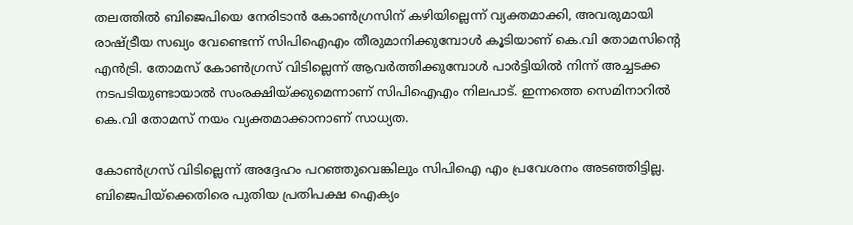തലത്തില്‍ ബിജെപിയെ നേരിടാന്‍ കോണ്‍ഗ്രസിന് കഴിയില്ലെന്ന് വ്യക്തമാക്കി, അവരുമായി രാഷ്ട്രീയ സഖ്യം വേണ്ടെന്ന് സിപിഐഎം തീരുമാനിക്കുമ്പോള്‍ കൂടിയാണ് കെ.വി തോമസിന്റെ എന്‍ട്രി. തോമസ് കോണ്‍ഗ്രസ് വിടില്ലെന്ന് ആവര്‍ത്തിക്കുമ്പോള്‍ പാര്‍ട്ടിയില്‍ നിന്ന് അച്ചടക്ക നടപടിയുണ്ടായാല്‍ സംരക്ഷിയ്ക്കുമെന്നാണ് സിപിഐഎം നിലപാട്. ഇന്നത്തെ സെമിനാറില്‍ കെ.വി തോമസ് നയം വ്യക്തമാക്കാനാണ് സാധ്യത.

കോണ്‍ഗ്രസ് വിടില്ലെന്ന് അദ്ദേഹം പറഞ്ഞുവെങ്കിലും സിപിഐ എം പ്രവേശനം അടഞ്ഞിട്ടില്ല. ബിജെപിയ്‌ക്കെതിരെ പുതിയ പ്രതിപക്ഷ ഐക്യം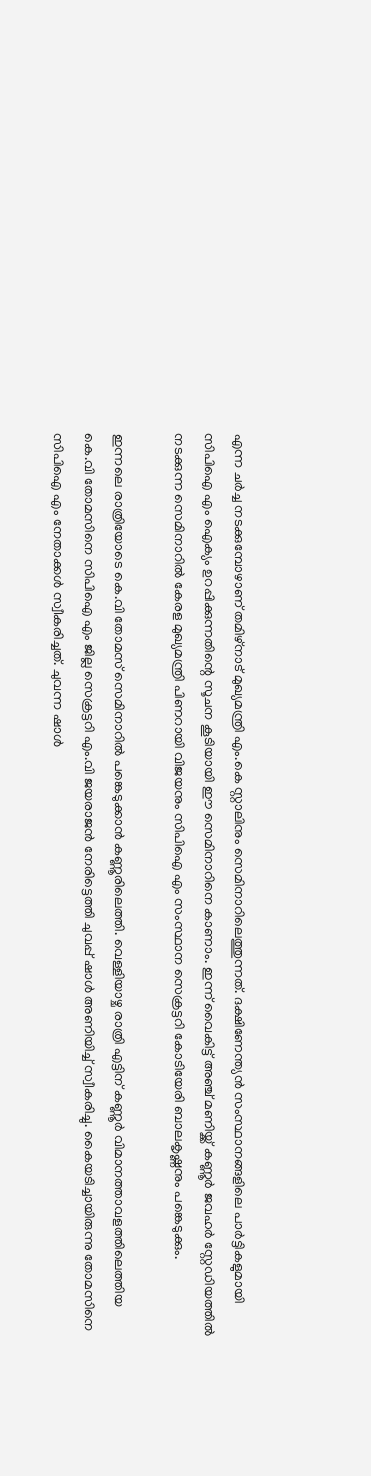എന്ന ചര്‍ച്ച നടക്കുമ്പോഴാണ് തമിഴ്‌നാട് മുഖ്യമന്ത്രി എം.കെ സ്റ്റാലിനും സെമിനാറിലെത്തുന്നത്. ദക്ഷിണേന്ത്യന്‍ സംസ്ഥാനങ്ങളിലെ പാര്‍ട്ടികളുമായി സിപിഐ എം ഐക്യം ഉറപ്പിക്കുന്നതിന്റെ സൂചന കൂടിയായി ഈ സെമിനാറിനെ കാണാം. ഇന്ന് വൈകിട്ട് അഞ്ച് മണിയ്ക്ക് കണ്ണൂര്‍ ജവഹര്‍ സ്റ്റേഡിയത്തില്‍ നടക്കുന്ന സെമിനാറില്‍ കേരള മുഖ്യമന്ത്രി പിണറായി വിജയനും സിപിഐ എം സംസ്ഥാന സെക്രട്ടറി കോടിയേരി ബാലകൃഷ്ണനും പങ്കെടുക്കും.

ഇന്നലെ രാത്രിയോടെ കെ.വി തോമസ് സെമിനാറില്‍ പങ്കെടുക്കാന്‍ കണ്ണൂരിലെത്തി. വെള്ളിയാഴ്ച രാത്രി എട്ടിന് കണ്ണൂര്‍ വിമാനത്താവളത്തിലെത്തിയ കെ.വി തോമസിനെ സിപിഐ എം ജില്ല സെക്രട്ടറി എം.വി ജയരാജന്‍ നേരിട്ടെത്തി ചുവപ്പ് ഷാള്‍ അണിയിച്ച് സ്വീകരിച്ചു. കൈയടിച്ചായിരുന്നു തോമസിനെ സിപിഐ എം നേതാക്കള്‍ സ്വീകരിച്ചത്. ചുവന്ന ഷാള്‍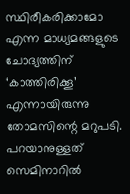സ്ഥിരീകരിക്കാമോ എന്ന മാധ്യമങ്ങളുടെ ചോദ്യത്തിന് ‘കാത്തിരിക്കൂ’ എന്നായിരുന്നു തോമസിന്റെ മറുപടി. പറയാനുള്ളത് സെമിനാറില്‍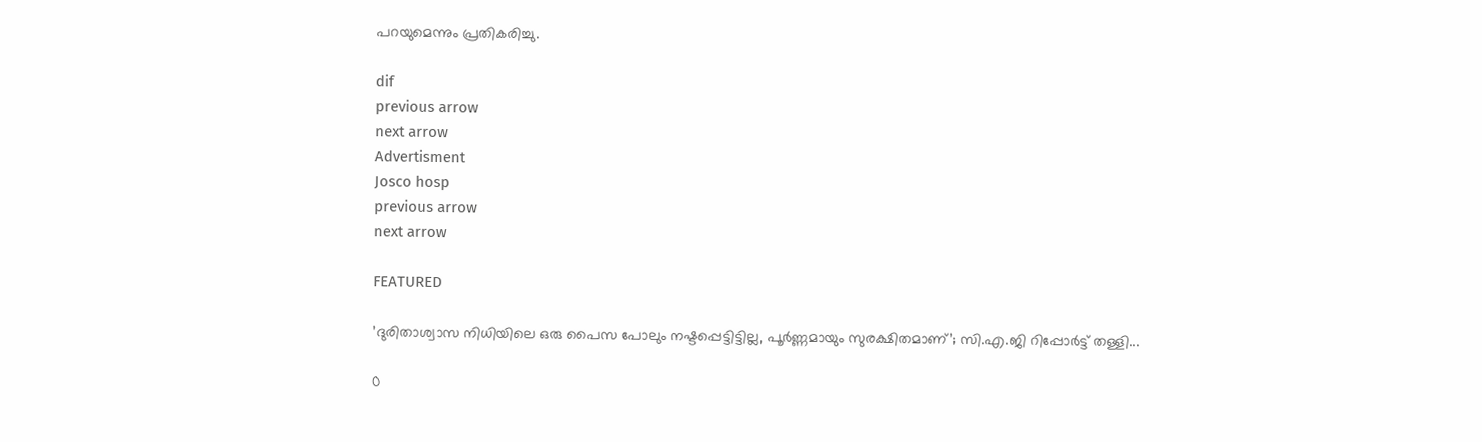പറയുമെന്നും പ്രതികരിച്ചു.

dif
previous arrow
next arrow
Advertisment
Josco hosp
previous arrow
next arrow

FEATURED

’ദുരിതാശ്വാസ നിധിയിലെ ഒരു പൈസ പോലും നഷ്ടപ്പെട്ടിട്ടില്ല, പൂർണ്ണമായും സുരക്ഷിതമാണ്’; സി.എ.ജി റിപ്പോർട്ട് തള്ളി...

0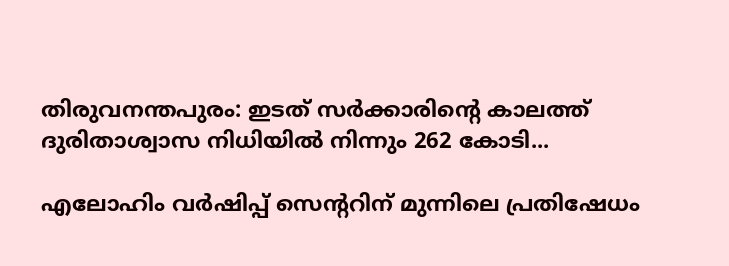തിരുവനന്തപുരം: ഇടത് സർക്കാരിന്റെ കാലത്ത് ദുരിതാശ്വാസ നിധിയില്‍ നിന്നും 262 കോടി...

എലോഹിം വർഷിപ്പ് സെന്ററിന് മുന്നിലെ പ്രതിഷേധം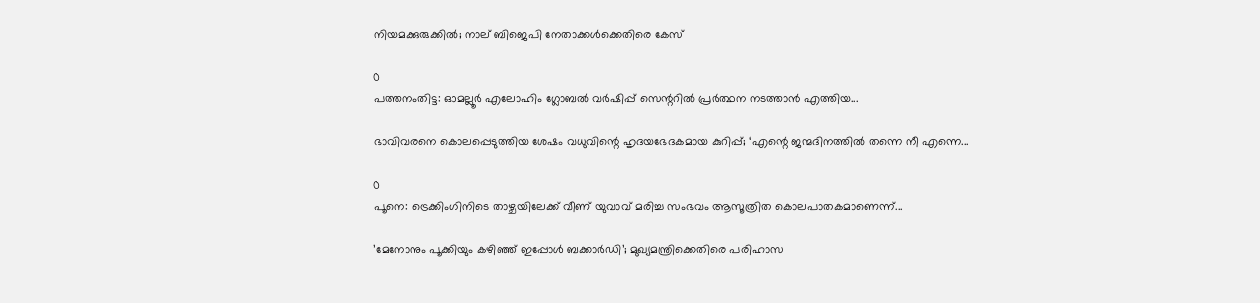നിയമക്കുരുക്കിൽ; നാല് ബിജെപി നേതാക്കൾക്കെതിരെ കേസ്

0
പത്തനംതിട്ട: ഓമല്ലൂര്‍ എലോഹിം ഗ്ലോബല്‍ വര്‍ഷിപ്പ് സെന്ററില്‍ പ്രര്‍ത്ഥന നടത്താന്‍ എത്തിയ...

ഭാവിവരനെ കൊലപ്പെടുത്തിയ ശേഷം വധുവിന്റെ ഹൃദയഭേദകമായ കുറിപ്പ്; ‘എന്റെ ജന്മദിനത്തിൽ തന്നെ നീ എന്നെ...

0
പൂനെ: ട്രെക്കിംഗിനിടെ താഴ്ചയിലേക്ക് വീണ് യുവാവ് മരിച്ച സംഭവം ആസൂത്രിത കൊലപാതകമാണെന്ന്...

’മേനോനും പൂക്കിയും കഴിഞ്ഞ് ഇപ്പോൾ ബക്കാർഡി’; മുഖ്യമന്ത്രിക്കെതിരെ പരിഹാസ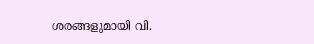ശരങ്ങളുമായി വി.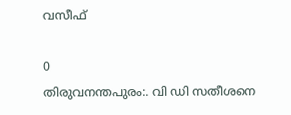വസീഫ്

0
തിരുവനന്തപുരം:. വി ഡി സതീശനെ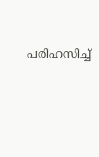പരിഹസിച്ച്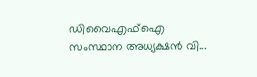ഡിവൈഎഫ്ഐ സംസ്ഥാന അധ്യക്ഷൻ വി...